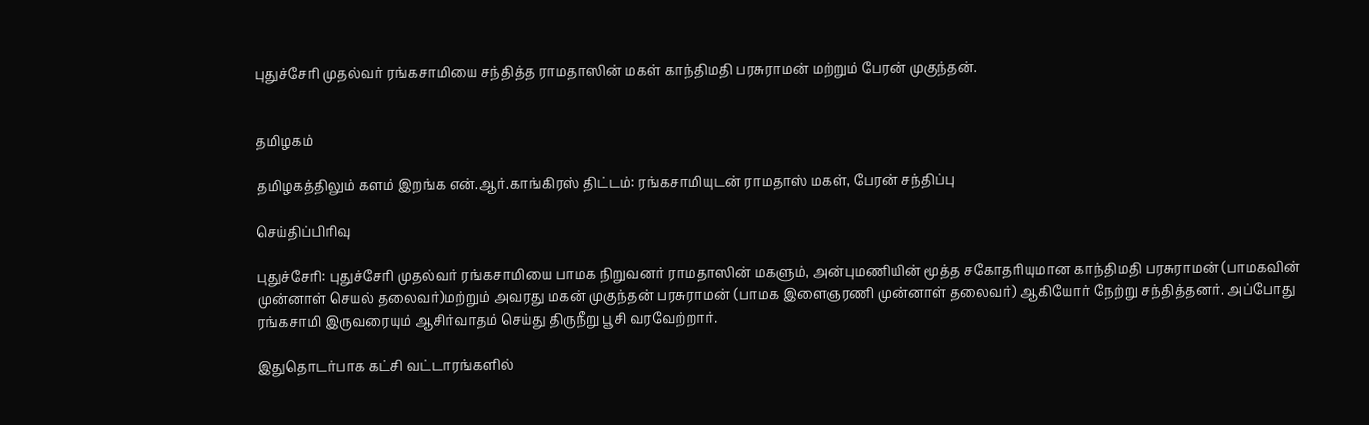புதுச்சேரி முதல்வர் ரங்கசாமியை சந்தித்த ராமதாஸின் மகள் காந்திமதி பரசுராமன் மற்றும் பேரன் முகுந்தன்.


தமிழகம்

தமிழகத்திலும் களம் இறங்க என்.ஆர்.காங்கிரஸ் திட்டம்: ரங்கசாமியுடன் ராமதாஸ் மகள், பேரன் சந்திப்பு

செய்திப்பிரிவு

புதுச்சேரி: புதுச்சேரி முதல்வர் ரங்கசாமியை பாமக நிறுவனர் ராமதாஸின் மகளும், அன்புமணியின் மூத்த சகோதரியுமான காந்திமதி பரசுராமன் (பாமகவின் முன்னாள் செயல் தலைவர்)மற்றும் அவரது மகன் முகுந்தன் பரசுராமன் (பாமக இளைஞரணி முன்னாள் தலைவர்) ஆகியோர் நேற்று சந்தித்தனர். அப்போது ரங்கசாமி இருவரையும் ஆசிர்வாதம் செய்து திருநீறு பூசி வரவேற்றார்.

இதுதொடர்பாக கட்சி வட்டாரங்களில்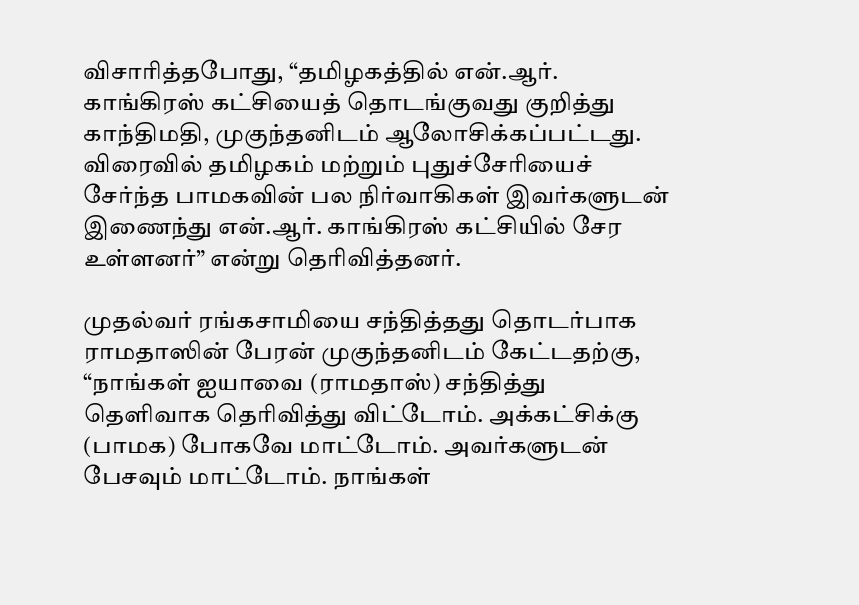விசாரித்தபோது, “தமிழகத்தில் என்.ஆர். காங்கிரஸ் கட்சியைத் தொடங்குவது குறித்து காந்திமதி, முகுந்தனிடம் ஆலோசிக்கப்பட்டது. விரைவில் தமிழகம் மற்றும் புதுச்சேரியைச் சேர்ந்த பாமகவின் பல நிர்வாகிகள் இவர்களுடன் இணைந்து என்.ஆர். காங்கிரஸ் கட்சியில் சேர உள்ளனர்” என்று தெரிவித்தனர்.

முதல்வர் ரங்கசாமியை சந்தித்தது தொடர்பாக ராமதாஸின் பேரன் முகுந்தனிடம் கேட்டதற்கு, “நாங்கள் ஐயாவை (ராமதாஸ்) சந்தித்து தெளிவாக தெரிவித்து விட்டோம். அக்கட்சிக்கு (பாமக) போகவே மாட்டோம். அவர்களுடன் பேசவும் மாட்டோம். நாங்கள்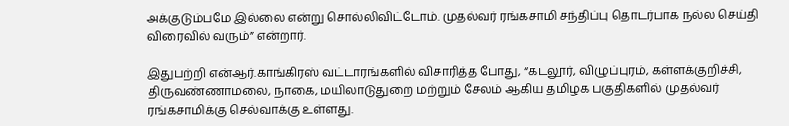அக்குடும்பமே இல்லை என்று சொல்லிவிட்டோம். முதல்வர் ரங்கசாமி சந்திப்பு தொடர்பாக நல்ல செய்தி விரைவில் வரும்” என்றார்.

இதுபற்றி என்ஆர்.காங்கிரஸ் வட்டாரங்களில் விசாரித்த போது, “கடலூர், விழுப்புரம், கள்ளக்குறிச்சி, திருவண்ணாமலை, நாகை, மயிலாடுதுறை மற்றும் சேலம் ஆகிய தமிழக பகுதிகளில் முதல்வர் ரங்கசாமிக்கு செல்வாக்கு உள்ளது.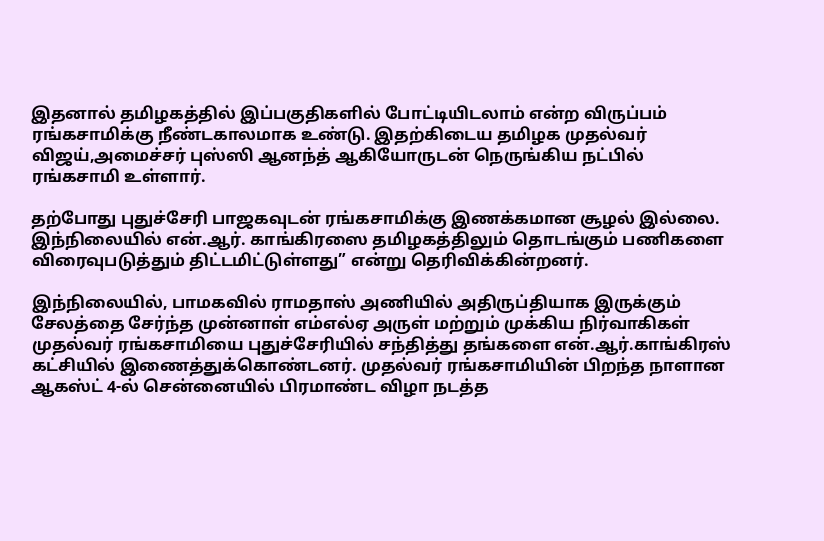இதனால் தமிழகத்தில் இப்பகுதிகளில் போட்டியிடலாம் என்ற விருப்பம் ரங்கசாமிக்கு நீண்டகாலமாக உண்டு. இதற்கிடைய தமிழக முதல்வர் விஜய்,அமைச்சர் புஸ்ஸி ஆனந்த் ஆகியோருடன் நெருங்கிய நட்பில் ரங்கசாமி உள்ளார்.

தற்போது புதுச்சேரி பாஜகவுடன் ரங்கசாமிக்கு இணக்கமான சூழல் இல்லை. இந்நிலையில் என்.ஆர். காங்கிரஸை தமிழகத்திலும் தொடங்கும் பணிகளை விரைவுபடுத்தும் திட்டமிட்டுள்ளது” என்று தெரிவிக்கின்றனர்.

இந்நிலையில், பாமகவில் ராமதாஸ் அணியில் அதிருப்தியாக இருக்கும் சேலத்தை சேர்ந்த முன்னாள் எம்எல்ஏ அருள் மற்றும் முக்கிய நிர்வாகிகள் முதல்வர் ரங்கசாமியை புதுச்சேரியில் சந்தித்து தங்களை என்.ஆர்.காங்கிரஸ் கட்சியில் இணைத்துக்கொண்டனர். முதல்வர் ரங்கசாமியின் பிறந்த நாளான ஆகஸ்ட் 4-ல் சென்னையில் பிரமாண்ட விழா நடத்த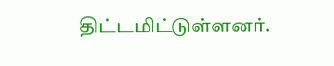திட்டமிட்டுள்ளனர்.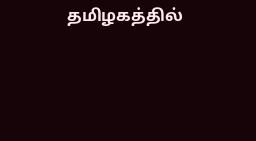தமிழகத்தில்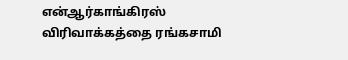என்ஆர்காங்கிரஸ் விரிவாக்கத்தை ரங்கசாமி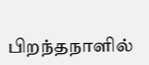பிறந்தநாளில்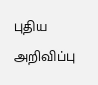புதிய அறிவிப்பு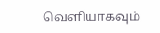வெளியாகவும்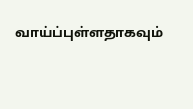வாய்ப்புள்ளதாகவும்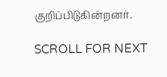குறிப்பிடுகின்றனர்.

SCROLL FOR NEXT